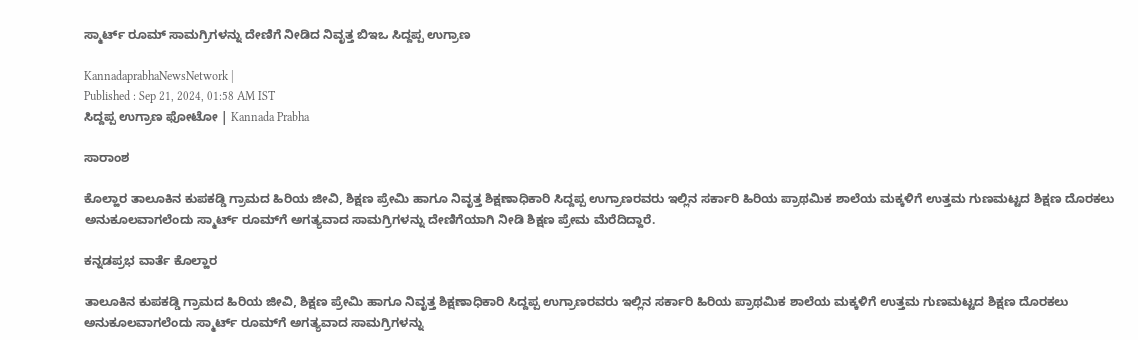ಸ್ಮಾರ್ಟ್ ರೂಮ್‌ ಸಾಮಗ್ರಿಗಳನ್ನು ದೇಣಿಗೆ ನೀಡಿದ ನಿವೃತ್ತ ಬಿಇಒ ಸಿದ್ದಪ್ಪ ಉಗ್ರಾಣ

KannadaprabhaNewsNetwork |
Published : Sep 21, 2024, 01:58 AM IST
ಸಿದ್ದಪ್ಪ ಉಗ್ರಾಣ ಫೋಟೋ | Kannada Prabha

ಸಾರಾಂಶ

ಕೊಲ್ಹಾರ ತಾಲೂಕಿನ ಕುಪಕಡ್ಡಿ ಗ್ರಾಮದ ಹಿರಿಯ ಜೀವಿ, ಶಿಕ್ಷಣ ಪ್ರೇಮಿ ಹಾಗೂ ನಿವೃತ್ತ ಶಿಕ್ಷಣಾಧಿಕಾರಿ ಸಿದ್ದಪ್ಪ ಉಗ್ರಾಣರವರು ಇಲ್ಲಿನ ಸರ್ಕಾರಿ ಹಿರಿಯ ಪ್ರಾಥಮಿಕ ಶಾಲೆಯ ಮಕ್ಕಳಿಗೆ ಉತ್ತಮ ಗುಣಮಟ್ಟದ ಶಿಕ್ಷಣ ದೊರಕಲು ಅನುಕೂಲವಾಗಲೆಂದು ಸ್ಮಾರ್ಟ್ ರೂಮ್‌ಗೆ ಅಗತ್ಯವಾದ ಸಾಮಗ್ರಿಗಳನ್ನು ದೇಣಿಗೆಯಾಗಿ ನೀಡಿ ಶಿಕ್ಷಣ ಪ್ರೇಮ ಮೆರೆದಿದ್ದಾರೆ.

ಕನ್ನಡಪ್ರಭ ವಾರ್ತೆ ಕೊಲ್ಹಾರ

ತಾಲೂಕಿನ ಕುಪಕಡ್ಡಿ ಗ್ರಾಮದ ಹಿರಿಯ ಜೀವಿ, ಶಿಕ್ಷಣ ಪ್ರೇಮಿ ಹಾಗೂ ನಿವೃತ್ತ ಶಿಕ್ಷಣಾಧಿಕಾರಿ ಸಿದ್ದಪ್ಪ ಉಗ್ರಾಣರವರು ಇಲ್ಲಿನ ಸರ್ಕಾರಿ ಹಿರಿಯ ಪ್ರಾಥಮಿಕ ಶಾಲೆಯ ಮಕ್ಕಳಿಗೆ ಉತ್ತಮ ಗುಣಮಟ್ಟದ ಶಿಕ್ಷಣ ದೊರಕಲು ಅನುಕೂಲವಾಗಲೆಂದು ಸ್ಮಾರ್ಟ್ ರೂಮ್‌ಗೆ ಅಗತ್ಯವಾದ ಸಾಮಗ್ರಿಗಳನ್ನು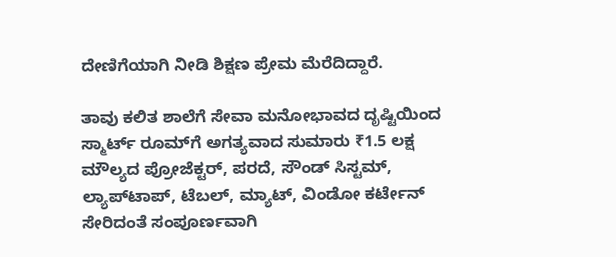ದೇಣಿಗೆಯಾಗಿ ನೀಡಿ ಶಿಕ್ಷಣ ಪ್ರೇಮ ಮೆರೆದಿದ್ದಾರೆ.

ತಾವು ಕಲಿತ ಶಾಲೆಗೆ ಸೇವಾ ಮನೋಭಾವದ ದೃಷ್ಟಿಯಿಂದ ಸ್ಮಾರ್ಟ್ ರೂಮ್‌ಗೆ ಅಗತ್ಯವಾದ ಸುಮಾರು ₹1.5 ಲಕ್ಷ ಮೌಲ್ಯದ ಪ್ರೋಜೆಕ್ಟರ್, ಪರದೆ, ಸೌಂಡ್ ಸಿಸ್ಟಮ್, ಲ್ಯಾಪ್‌ಟಾಪ್, ಟೆಬಲ್, ಮ್ಯಾಟ್, ವಿಂಡೋ ಕರ್ಟೇನ್ ಸೇರಿದಂತೆ ಸಂಪೂರ್ಣವಾಗಿ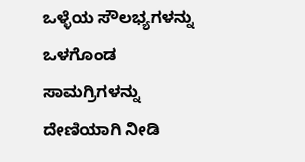ಒಳ್ಳೆಯ ಸೌಲಭ್ಯಗಳನ್ನು ಒಳಗೊಂಡ ಸಾಮಗ್ರಿಗಳನ್ನು ದೇಣಿಯಾಗಿ ನೀಡಿ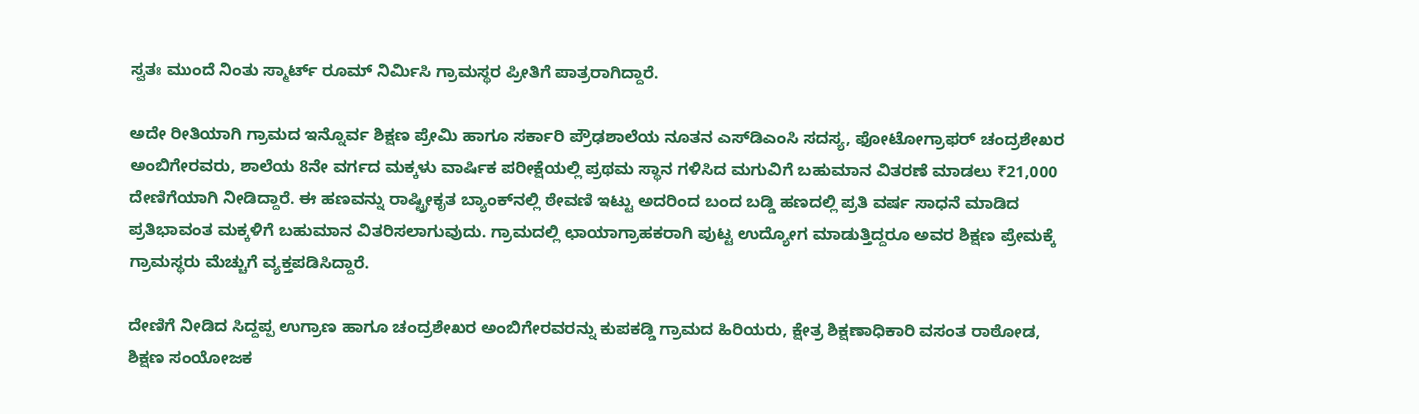ಸ್ವತಃ ಮುಂದೆ ನಿಂತು ಸ್ಮಾರ್ಟ್ ರೂಮ್ ನಿರ್ಮಿಸಿ ಗ್ರಾಮಸ್ಥರ ಪ್ರೀತಿಗೆ ಪಾತ್ರರಾಗಿದ್ದಾರೆ.

ಅದೇ ರೀತಿಯಾಗಿ ಗ್ರಾಮದ ಇನ್ನೊರ್ವ ಶಿಕ್ಷಣ ಪ್ರೇಮಿ ಹಾಗೂ ಸರ್ಕಾರಿ ಪ್ರೌಢಶಾಲೆಯ ನೂತನ ಎಸ್‌ಡಿಎಂಸಿ ಸದಸ್ಯ, ಫೋಟೋಗ್ರಾಫರ್ ಚಂದ್ರಶೇಖರ ಅಂಬಿಗೇರವರು, ಶಾಲೆಯ 8ನೇ ವರ್ಗದ ಮಕ್ಕಳು ವಾರ್ಷಿಕ ಪರೀಕ್ಷೆಯಲ್ಲಿ ಪ್ರಥಮ ಸ್ಥಾನ ಗಳಿಸಿದ ಮಗುವಿಗೆ ಬಹುಮಾನ ವಿತರಣೆ ಮಾಡಲು ₹21,000 ದೇಣಿಗೆಯಾಗಿ ನೀಡಿದ್ದಾರೆ. ಈ ಹಣವನ್ನು ರಾಷ್ಟ್ರೀಕೃತ ಬ್ಯಾಂಕ್‌ನಲ್ಲಿ ಠೇವಣಿ ಇಟ್ಟು ಅದರಿಂದ ಬಂದ ಬಡ್ಡಿ ಹಣದಲ್ಲಿ ಪ್ರತಿ ವರ್ಷ ಸಾಧನೆ ಮಾಡಿದ ಪ್ರತಿಭಾವಂತ ಮಕ್ಕಳಿಗೆ ಬಹುಮಾನ ವಿತರಿಸಲಾಗುವುದು. ಗ್ರಾಮದಲ್ಲಿ ಛಾಯಾಗ್ರಾಹಕರಾಗಿ ಪುಟ್ಟ ಉದ್ಯೋಗ ಮಾಡುತ್ತಿದ್ದರೂ ಅವರ ಶಿಕ್ಷಣ ಪ್ರೇಮಕ್ಕೆ ಗ್ರಾಮಸ್ಥರು ಮೆಚ್ಚುಗೆ ವ್ಯಕ್ತಪಡಿಸಿದ್ದಾರೆ.

ದೇಣಿಗೆ ನೀಡಿದ ಸಿದ್ದಪ್ಪ ಉಗ್ರಾಣ ಹಾಗೂ ಚಂದ್ರಶೇಖರ ಅಂಬಿಗೇರವರನ್ನು ಕುಪಕಡ್ಡಿ ಗ್ರಾಮದ ಹಿರಿಯರು, ಕ್ಷೇತ್ರ ಶಿಕ್ಷಣಾಧಿಕಾರಿ ವಸಂತ ರಾಠೋಡ, ಶಿಕ್ಷಣ ಸಂಯೋಜಕ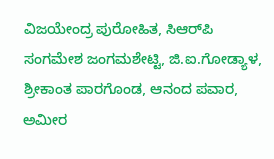ವಿಜಯೇಂದ್ರ ಪುರೋಹಿತ, ಸಿಆರ್‌ಪಿ ಸಂಗಮೇಶ ಜಂಗಮಶೇಟ್ಟಿ, ಜಿ.ಐ.ಗೋಡ್ಯಾಳ, ಶ್ರೀಕಾಂತ ಪಾರಗೊಂಡ, ಆನಂದ ಪವಾರ, ಅಮೀರ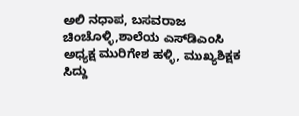ಅಲಿ ನಧಾಪ, ಬಸವರಾಜ ಚಿಂಚೊಳ್ಳಿ,ಶಾಲೆಯ ಎಸ್‌ಡಿಎಂಸಿ ಅಧ್ಯಕ್ಷ ಮುರಿಗೇಶ ಹಳ್ಳಿ, ಮುಖ್ಯಶಿಕ್ಷಕ ಸಿದ್ದು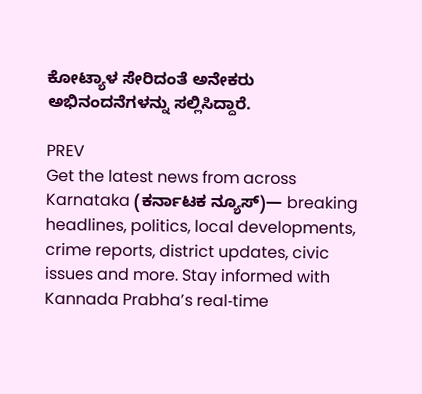ಕೋಟ್ಯಾಳ ಸೇರಿದಂತೆ ಅನೇಕರು ಅಭಿನಂದನೆಗಳನ್ನು ಸಲ್ಲಿಸಿದ್ದಾರೆ.

PREV
Get the latest news from across Karnataka (ಕರ್ನಾಟಕ ನ್ಯೂಸ್)— breaking headlines, politics, local developments, crime reports, district updates, civic issues and more. Stay informed with Kannada Prabha’s real‑time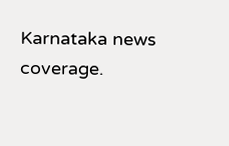Karnataka news coverage.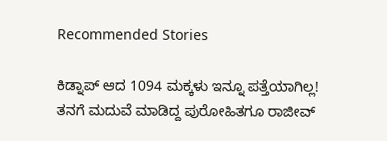Recommended Stories

ಕಿಡ್ನಾಪ್‌ ಆದ 1094 ಮಕ್ಕಳು ಇನ್ನೂ ಪತ್ತೆಯಾಗಿಲ್ಲ!
ತನಗೆ ಮದುವೆ ಮಾಡಿದ್ದ ಪುರೋಹಿತಗೂ ರಾಜೀವ್‌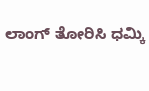ಲಾಂಗ್‌ ತೋರಿಸಿ ಧಮ್ಕಿ